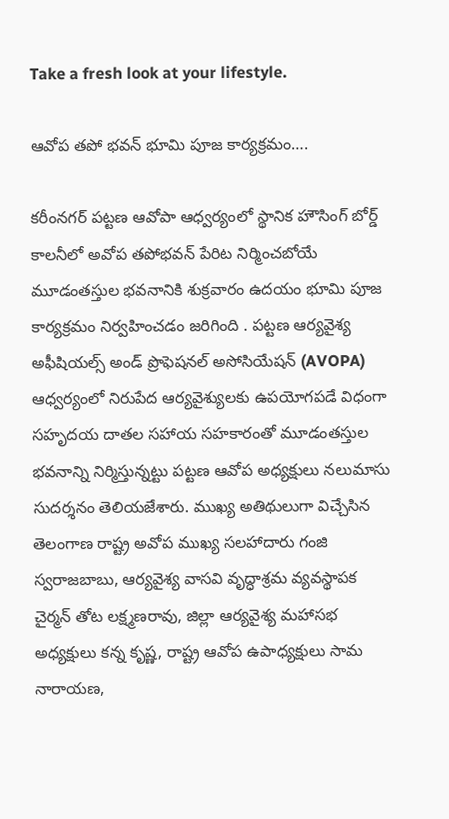Take a fresh look at your lifestyle.

ఆవోప తపో భవన్ భూమి పూజ కార్యక్రమం….

కరీంనగర్ పట్టణ ఆవోపా ఆధ్వర్యంలో స్థానిక హౌసింగ్ బోర్డ్ కాలనీలో అవోప తపోభవన్ పేరిట నిర్మించబోయే మూడంతస్తుల భవనానికి శుక్రవారం ఉదయం భూమి పూజ కార్యక్రమం నిర్వహించడం జరిగింది . పట్టణ ఆర్యవైశ్య అఫీషియల్స్ అండ్ ప్రొఫెషనల్ అసోసియేషన్ (AVOPA) ఆధ్వర్యంలో నిరుపేద ఆర్యవైశ్యులకు ఉపయోగపడే విధంగా సహృదయ దాతల సహాయ సహకారంతో మూడంతస్తుల భవనాన్ని నిర్మిస్తున్నట్టు పట్టణ ఆవోప అధ్యక్షులు నలుమాసు సుదర్శనం తెలియజేశారు. ముఖ్య అతిథులుగా విచ్చేసిన తెలంగాణ రాష్ట్ర అవోప ముఖ్య సలహాదారు గంజి స్వరాజబాబు, ఆర్యవైశ్య వాసవి వృద్ధాశ్రమ వ్యవస్థాపక చైర్మన్ తోట లక్ష్మణరావు, జిల్లా ఆర్యవైశ్య మహాసభ అధ్యక్షులు కన్న కృష్ణ, రాష్ట్ర ఆవోప ఉపాధ్యక్షులు సామ నారాయణ,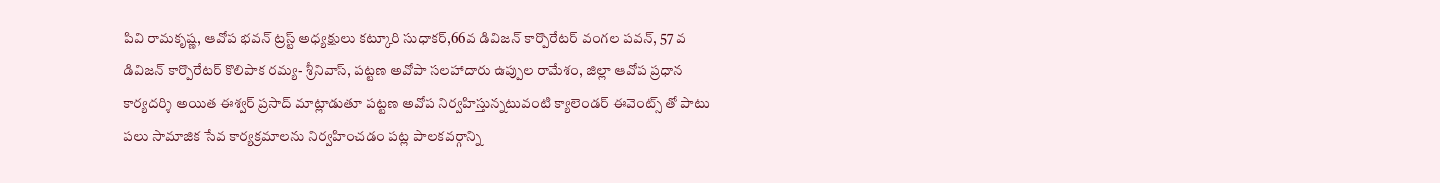పివి రామకృష్ణ, ఆవోప భవన్ ట్రస్ట్ అధ్యక్షులు కట్కూరి సుధాకర్,66వ డివిజన్ కార్పొరేటర్ వంగల పవన్, 57 వ డివిజన్ కార్పొరేటర్ కొలిపాక రమ్య- శ్రీనివాస్, పట్టణ అవోపా సలహాదారు ఉప్పుల రామేశం, జిల్లా ఆవోప ప్రధాన కార్యదర్శి అయిత ఈశ్వర్ ప్రసాద్ మాట్లాడుతూ పట్టణ అవోప నిర్వహిస్తున్నటువంటి క్యాలెండర్ ఈవెంట్స్ తో పాటు పలు సామాజిక సేవ కార్యక్రమాలను నిర్వహించడం పట్ల పాలకవర్గాన్ని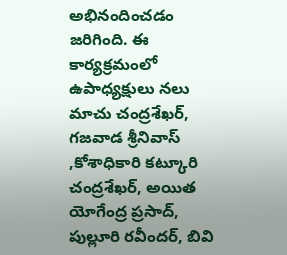అభినందించడం జరిగింది. ఈ కార్యక్రమంలో ఉపాధ్యక్షులు నలు మాచు చంద్రశేఖర్, గజవాడ శ్రీనివాస్ ,కోశాధికారి కట్కూరి చంద్రశేఖర్, అయిత యోగేంద్ర ప్రసాద్, పుల్లూరి రవీందర్, బివి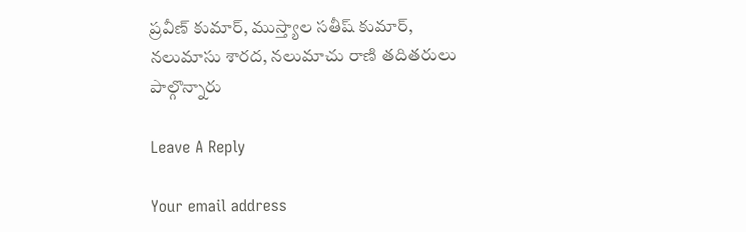ప్రవీణ్ కుమార్, ముస్త్యాల సతీష్ కుమార్, నలుమాసు శారద, నలుమాచు రాణి తదితరులు పాల్గొన్నారు

Leave A Reply

Your email address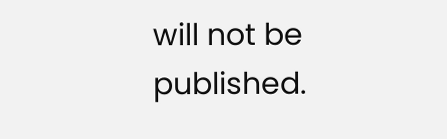will not be published.